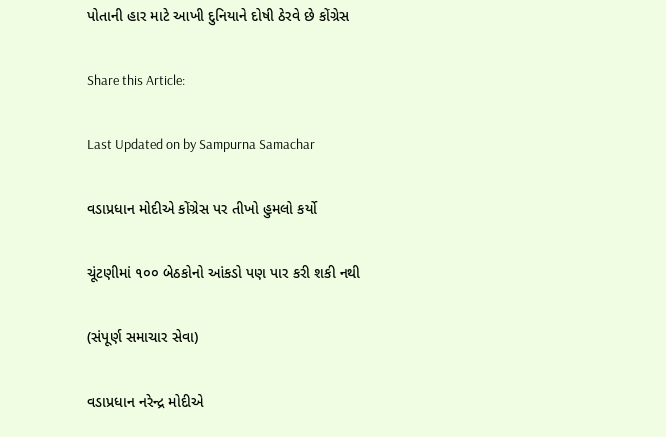પોતાની હાર માટે આખી દુનિયાને દોષી ઠેરવે છે કોંગ્રેસ

Share this Article:

Last Updated on by Sampurna Samachar

વડાપ્રધાન મોદીએ કોંગ્રેસ પર તીખો હુમલો કર્યો

ચૂંટણીમાં ૧૦૦ બેઠકોનો આંકડો પણ પાર કરી શકી નથી

(સંપૂર્ણ સમાચાર સેવા)

વડાપ્રધાન નરેન્દ્ર મોદીએ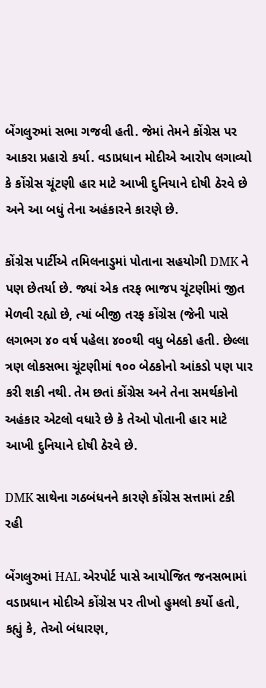બેંગલુરુમાં સભા ગજવી હતી. જેમાં તેમને કોંગ્રેસ પર આકરા પ્રહારો કર્યા. વડાપ્રધાન મોદીએ આરોપ લગાવ્યો કે કોંગ્રેસ ચૂંટણી હાર માટે આખી દુનિયાને દોષી ઠેરવે છે અને આ બધું તેના અહંકારને કારણે છે.

કોંગ્રેસ પાર્ટીએ તમિલનાડુમાં પોતાના સહયોગી DMK ને પણ છેતર્યા છે. જ્યાં એક તરફ ભાજપ ચૂંટણીમાં જીત મેળવી રહ્યો છે, ત્યાં બીજી તરફ કોંગ્રેસ (જેની પાસે લગભગ ૪૦ વર્ષ પહેલા ૪૦૦થી વધુ બેઠકો હતી. છેલ્લા ત્રણ લોકસભા ચૂંટણીમાં ૧૦૦ બેઠકોનો આંકડો પણ પાર કરી શકી નથી. તેમ છતાં કોંગ્રેસ અને તેના સમર્થકોનો અહંકાર એટલો વધારે છે કે તેઓ પોતાની હાર માટે આખી દુનિયાને દોષી ઠેરવે છે.

DMK સાથેના ગઠબંધનને કારણે કોંગ્રેસ સત્તામાં ટકી રહી

બેંગલુરુમાં HAL એરપોર્ટ પાસે આયોજિત જનસભામાં વડાપ્રધાન મોદીએ કોંગ્રેસ પર તીખો હુમલો કર્યો હતો, કહ્યું કે, તેઓ બંધારણ,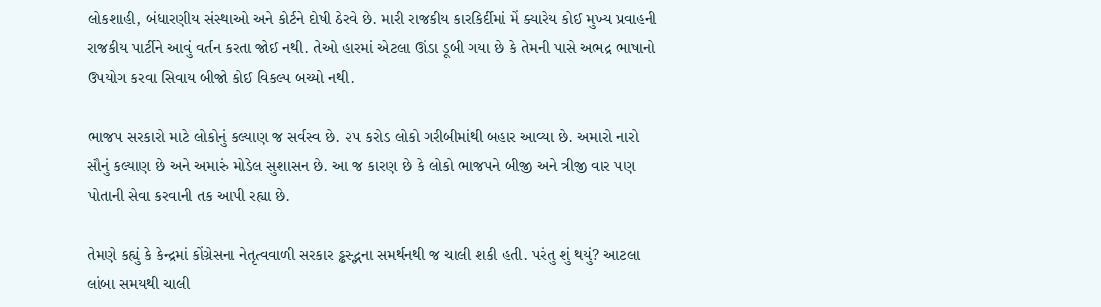લોકશાહી, બંધારણીય સંસ્થાઓ અને કોર્ટને દોષી ઠેરવે છે. મારી રાજકીય કારકિર્દીમાં મેં ક્યારેય કોઈ મુખ્ય પ્રવાહની રાજકીય પાર્ટીને આવું વર્તન કરતા જોઈ નથી. તેઓ હારમાં એટલા ઊંડા ડૂબી ગયા છે કે તેમની પાસે અભદ્ર ભાષાનો ઉપયોગ કરવા સિવાય બીજો કોઈ વિકલ્પ બચ્યો નથી.

ભાજપ સરકારો માટે લોકોનું કલ્યાણ જ સર્વસ્વ છે. ૨૫ કરોડ લોકો ગરીબીમાંથી બહાર આવ્યા છે. અમારો નારો સૌનું કલ્યાણ છે અને અમારું મોડેલ સુશાસન છે. આ જ કારણ છે કે લોકો ભાજપને બીજી અને ત્રીજી વાર પણ પોતાની સેવા કરવાની તક આપી રહ્યા છે.

તેમણે કહ્યું કે કેન્દ્રમાં કોંગ્રેસના નેતૃત્વવાળી સરકાર ડ્ઢસ્દ્ભના સમર્થનથી જ ચાલી શકી હતી. પરંતુ શું થયું? આટલા લાંબા સમયથી ચાલી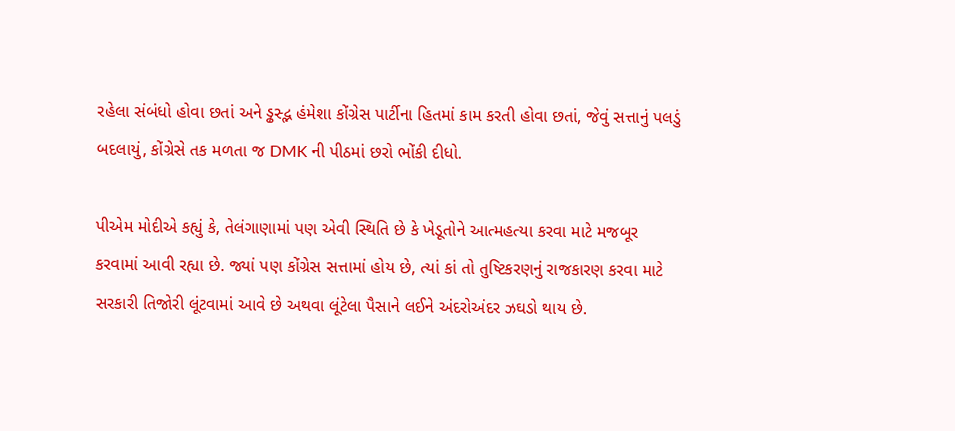રહેલા સંબંધો હોવા છતાં અને ડ્ઢસ્દ્ભ હંમેશા કોંગ્રેસ પાર્ટીના હિતમાં કામ કરતી હોવા છતાં, જેવું સત્તાનું પલડું બદલાયું, કોંગ્રેસે તક મળતા જ DMK ની પીઠમાં છરો ભોંકી દીધો.

પીએમ મોદીએ કહ્યું કે, તેલંગાણામાં પણ એવી સ્થિતિ છે કે ખેડૂતોને આત્મહત્યા કરવા માટે મજબૂર કરવામાં આવી રહ્યા છે. જ્યાં પણ કોંગ્રેસ સત્તામાં હોય છે, ત્યાં કાં તો તુષ્ટિકરણનું રાજકારણ કરવા માટે સરકારી તિજોરી લૂંટવામાં આવે છે અથવા લૂંટેલા પૈસાને લઈને અંદરોઅંદર ઝઘડો થાય છે.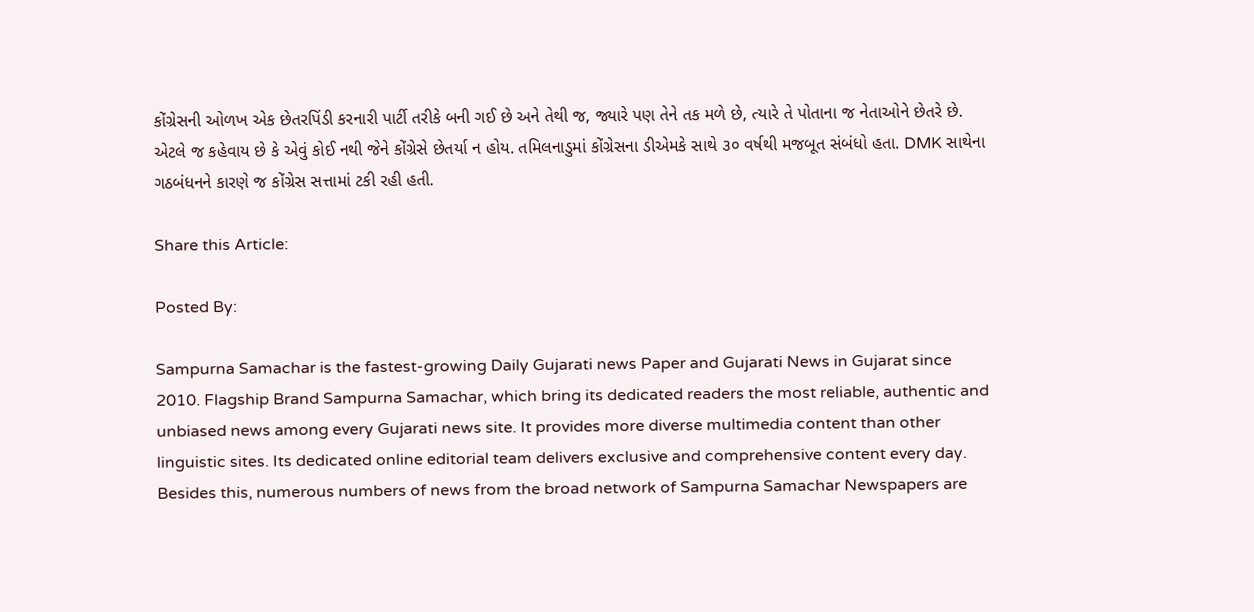કોંગ્રેસની ઓળખ એક છેતરપિંડી કરનારી પાર્ટી તરીકે બની ગઈ છે અને તેથી જ, જ્યારે પણ તેને તક મળે છે, ત્યારે તે પોતાના જ નેતાઓને છેતરે છે. એટલે જ કહેવાય છે કે એવું કોઈ નથી જેને કોંગ્રેસે છેતર્યા ન હોય. તમિલનાડુમાં કોંગ્રેસના ડીએમકે સાથે ૩૦ વર્ષથી મજબૂત સંબંધો હતા. DMK સાથેના ગઠબંધનને કારણે જ કોંગ્રેસ સત્તામાં ટકી રહી હતી.

Share this Article:

Posted By:

Sampurna Samachar is the fastest-growing Daily Gujarati news Paper and Gujarati News in Gujarat since 2010. Flagship Brand Sampurna Samachar, which bring its dedicated readers the most reliable, authentic and unbiased news among every Gujarati news site. It provides more diverse multimedia content than other linguistic sites. Its dedicated online editorial team delivers exclusive and comprehensive content every day. Besides this, numerous numbers of news from the broad network of Sampurna Samachar Newspapers are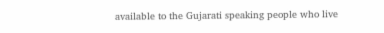available to the Gujarati speaking people who live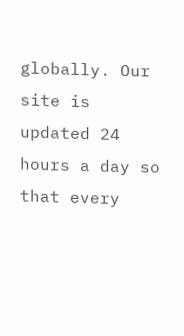globally. Our site is updated 24 hours a day so that every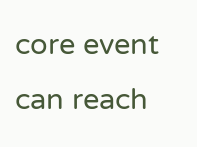core event can reach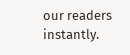our readers instantly.